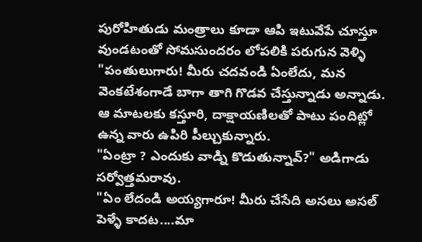పురోహితుడు మంత్రాలు కూడా ఆపి ఇటువేపే చూస్తూ వుండటంతో సోమసుందరం లోపలికి పరుగున వెళ్ళి "పంతులుగారు! మీరు చదవండి ఏంలేదు, మన వెంకటేశంగాడే బాగా తాగి గొడవ చేస్తున్నాడు అన్నాడు.
ఆ మాటలకు కస్తూరి, దాక్షాయణిలతో పాటు పందిట్లో ఉన్న వారు ఉపిరి పీల్చుకున్నారు.
"ఏంట్రా ? ఎందుకు వాడ్ని కొడుతున్నావ్?" అడిగాడు సర్వోత్తమరావు.
"ఏం లేదండి అయ్యగారూ! మీరు చేసేది అసలు అసల్ పెళ్ళే కాదట....మా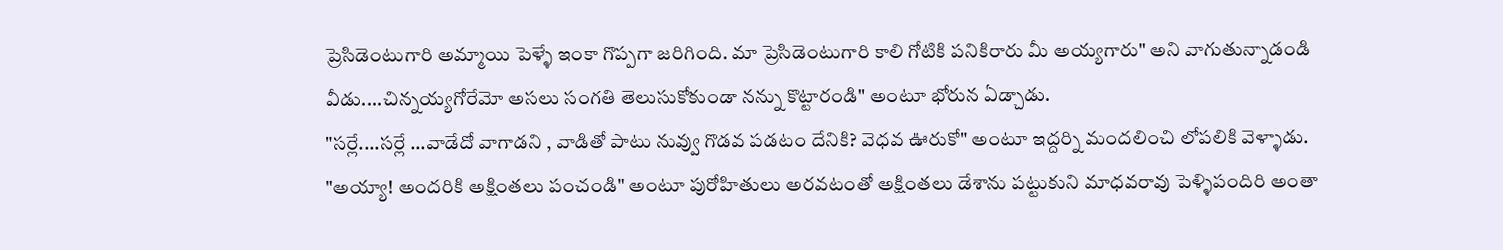ప్రెసిడెంటుగారి అమ్మాయి పెళ్ళే ఇంకా గొప్పగా జరిగింది. మా ప్రెసిడెంటుగారి కాలి గోటికి పనికిరారు మీ అయ్యగారు" అని వాగుతున్నాడండి వీడు....చిన్నయ్యగోరేమో అసలు సంగతి తెలుసుకోకుండా నన్ను కొట్టారండి" అంటూ భోరున ఏడ్చాడు.
"సర్లే....సర్లే ...వాడేదో వాగాడని , వాడితో పాటు నువ్వు గొడవ పడటం దేనికి? వెధవ ఊరుకో" అంటూ ఇద్దర్ని మందలించి లోపలికి వెళ్ళాడు.
"అయ్యా! అందరికి అక్షింతలు పంచండి" అంటూ పురోహితులు అరవటంతో అక్షింతలు డేశాను పట్టుకుని మాధవరావు పెళ్ళిపందిరి అంతా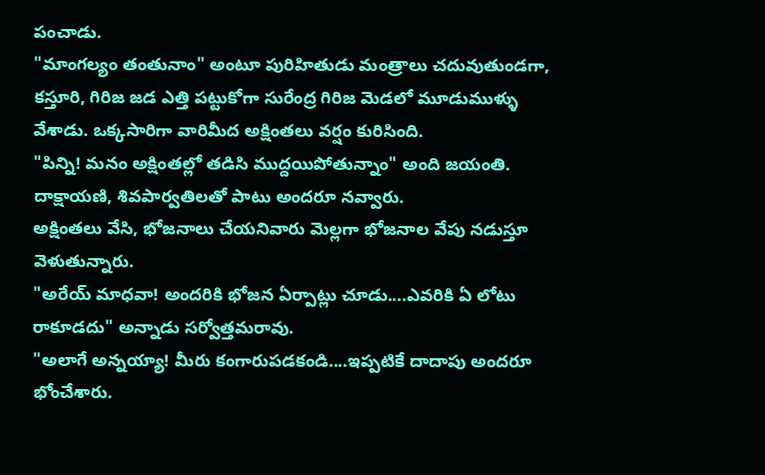పంచాడు.
"మాంగల్యం తంతునాం" అంటూ పురిహితుడు మంత్రాలు చదువుతుండగా, కస్తూరి, గిరిజ జడ ఎత్తి పట్టుకోగా సురేంద్ర గిరిజ మెడలో మూడుముళ్ళు వేశాడు. ఒక్కసారిగా వారిమీద అక్షింతలు వర్షం కురిసింది.
"పిన్ని! మనం అక్షింతల్లో తడిసి ముద్దయిపోతున్నాం" అంది జయంతి.
దాక్షాయణి, శివపార్వతిలతో పాటు అందరూ నవ్వారు.
అక్షింతలు వేసి, భోజనాలు చేయనివారు మెల్లగా భోజనాల వేపు నడుస్తూ వెళుతున్నారు.
"అరేయ్ మాధవా! అందరికి భోజన ఏర్పాట్లు చూడు....ఎవరికి ఏ లోటు రాకూడదు" అన్నాడు సర్వోత్తమరావు.
"అలాగే అన్నయ్యా! మీరు కంగారుపడకండి....ఇప్పటికే దాదాపు అందరూ భోంచేశారు.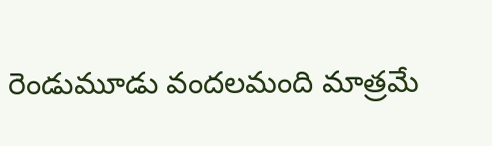రెండుమూడు వందలమంది మాత్రమే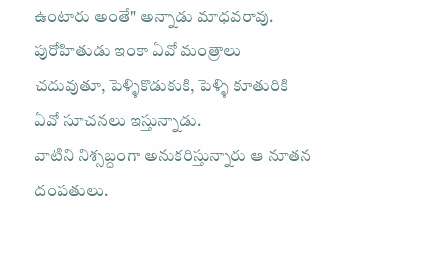ఉంటారు అంతే" అన్నాడు మాధవరావు.
పురోహితుడు ఇంకా ఏవో మంత్రాలు చదువుతూ, పెళ్ళికొడుకుకి, పెళ్ళి కూతురికి ఏవో సూచనలు ఇస్తున్నాడు.
వాటిని నిశ్సబ్దంగా అనుకరిస్తున్నారు ఆ నూతన దంపతులు.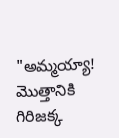"అమ్మయ్యా! మొత్తానికి గిరిజక్క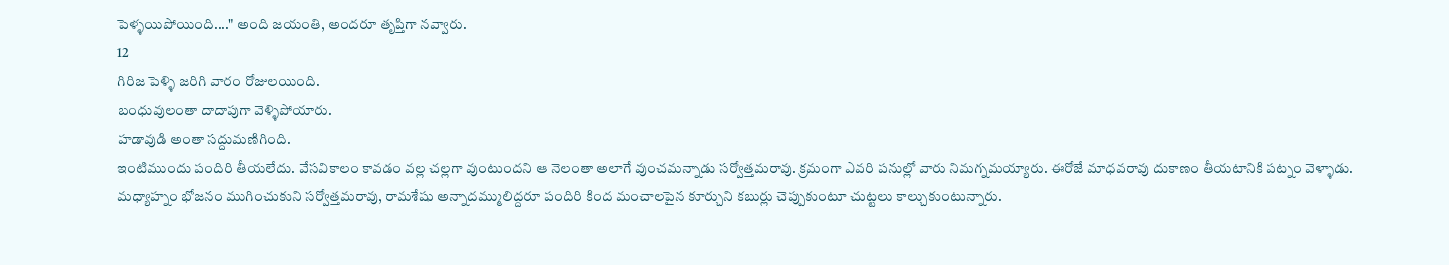పెళ్ళయిపోయింది...." అంది జయంతి, అందరూ తృప్తిగా నవ్వారు.
12
గిరిజ పెళ్ళి జరిగి వారం రోజులయింది.
బంధువులంతా దాదాపుగా వెళ్ళిపోయారు.
హడావుడి అంతా సద్దుమణిగింది.
ఇంటిముందు పందిరి తీయలేదు. వేసవికాలం కావడం వల్ల చల్లగా వుంటుందని ఆ నెలంతా అలాగే వుంచమన్నాడు సర్వోత్తమరావు. క్రమంగా ఎవరి పనుల్లో వారు నిమగ్నమయ్యారు. ఈరోజే మాధవరావు దుకాణం తీయటానికి పట్నం వెళ్ళాడు.
మధ్యాహ్నం భోజనం ముగించుకుని సర్వోత్తమరావు, రామశేషు అన్నాదమ్ములిద్దరూ పందిరి కింద మంచాలపైన కూర్చుని కబుర్లు చెప్పుకుంటూ చుట్టలు కాల్చుకుంటున్నారు.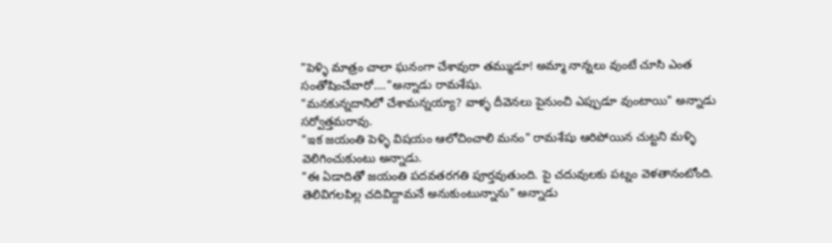"పెళ్ళి మాత్రం చాలా ఘనంగా చేశావురా తమ్ముడూ! అమ్మా నాన్నలు వుంటే చూసి ఎంత సంతోషించేవారో...."అన్నాడు రామశేషు.
"మనకున్నదానిలో చేశామన్నయ్యా? వాళ్ళ దీవెనలు పైనుంచి ఎప్పుడూ వుంటాయి" అన్నాడు సర్వోత్తమరావు.
"ఇక జయంతి పెళ్ళి విషయం ఆలోచించాలి మనం" రామశేషు ఆరిపోయిన చుట్టని మళ్ళి వెలిగించుకుంటు అన్నాడు.
"ఈ ఏడాదితో జయంతి పదవతరగతి పూర్తవుతుంది. పై చదువులకు పట్నం వెళతానంటోంది. తెలివిగలపిల్ల చదివిద్దామనే అనుకుంటున్నాను" అన్నాడు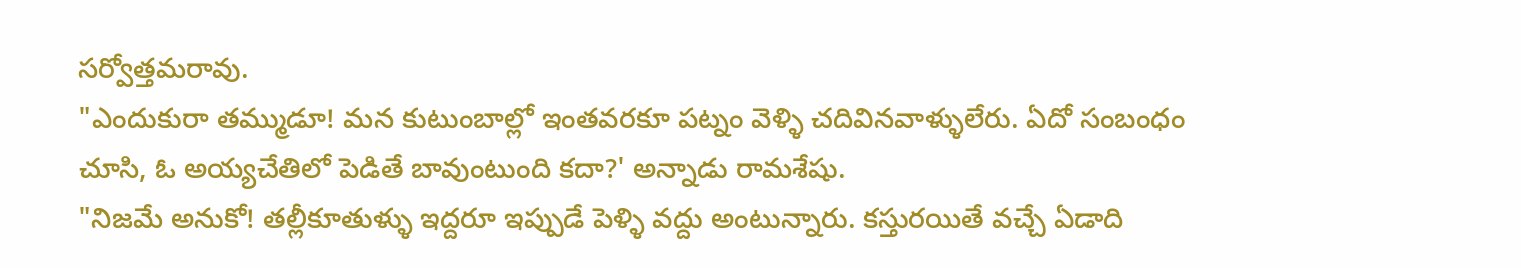సర్వోత్తమరావు.
"ఎందుకురా తమ్ముడూ! మన కుటుంబాల్లో ఇంతవరకూ పట్నం వెళ్ళి చదివినవాళ్ళులేరు. ఏదో సంబంధం చూసి, ఓ అయ్యచేతిలో పెడితే బావుంటుంది కదా?' అన్నాడు రామశేషు.
"నిజమే అనుకో! తల్లీకూతుళ్ళు ఇద్దరూ ఇప్పుడే పెళ్ళి వద్దు అంటున్నారు. కస్తురయితే వచ్చే ఏడాది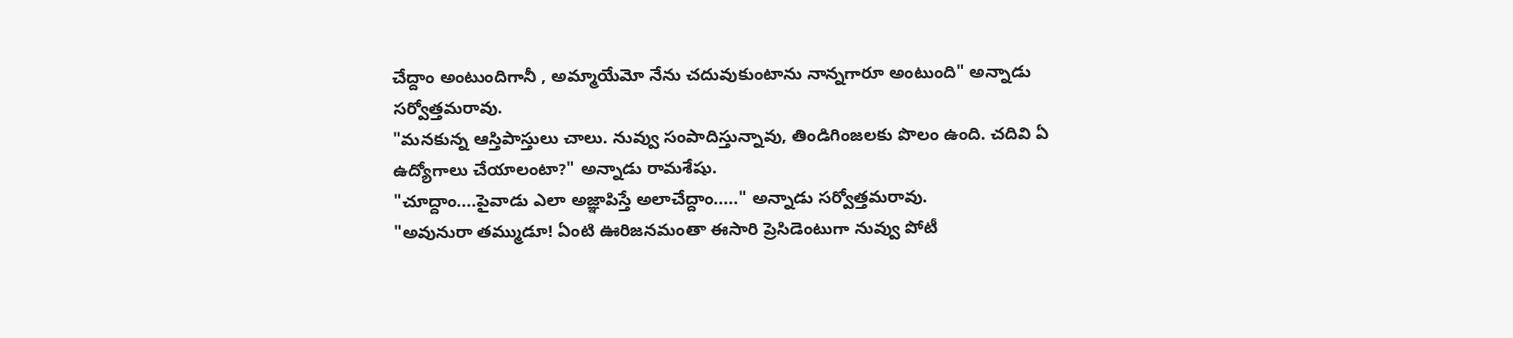చేద్దాం అంటుందిగానీ , అమ్మాయేమో నేను చదువుకుంటాను నాన్నగారూ అంటుంది" అన్నాడు సర్వోత్తమరావు.
"మనకున్న ఆస్తిపాస్తులు చాలు. నువ్వు సంపాదిస్తున్నావు, తిండిగింజలకు పొలం ఉంది. చదివి ఏ ఉద్యోగాలు చేయాలంటా?" అన్నాడు రామశేషు.
"చూద్దాం....పైవాడు ఎలా అజ్ఞాపిస్తే అలాచేద్దాం....." అన్నాడు సర్వోత్తమరావు.
"అవునురా తమ్ముడూ! ఏంటి ఊరిజనమంతా ఈసారి ప్రెసిడెంటుగా నువ్వు పోటీ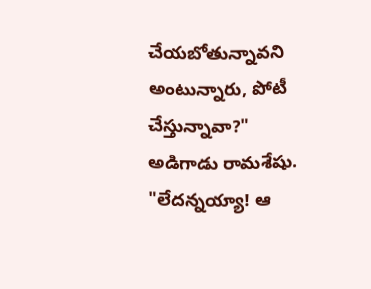చేయబోతున్నావని అంటున్నారు, పోటీ చేస్తున్నావా?" అడిగాడు రామశేషు.
"లేదన్నయ్యా! ఆ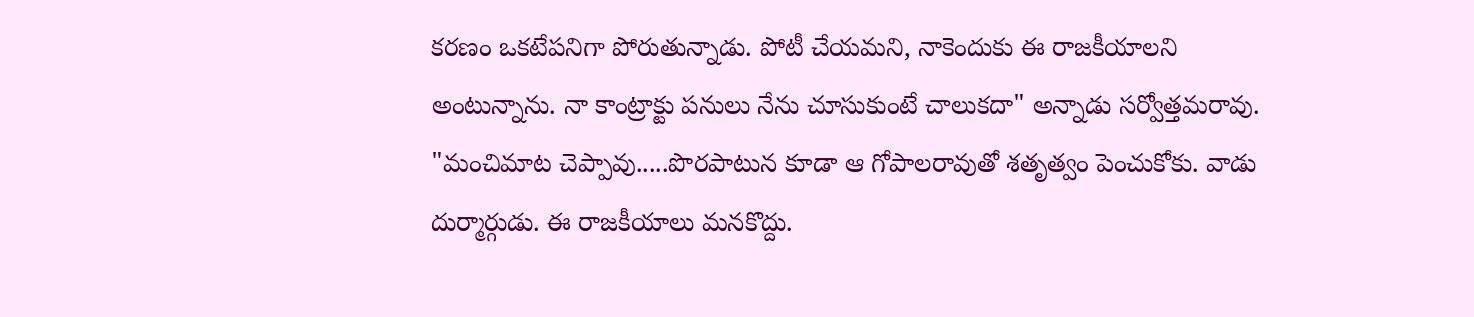కరణం ఒకటేపనిగా పోరుతున్నాడు. పోటీ చేయమని, నాకెందుకు ఈ రాజకీయాలని అంటున్నాను. నా కాంట్రాక్టు పనులు నేను చూసుకుంటే చాలుకదా" అన్నాడు సర్వోత్తమరావు.
"మంచిమాట చెప్పావు.....పొరపాటున కూడా ఆ గోపాలరావుతో శతృత్వం పెంచుకోకు. వాడు దుర్మార్గుడు. ఈ రాజకీయాలు మనకొద్దు.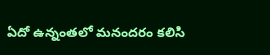ఏదో ఉన్నంతలో మనందరం కలిసి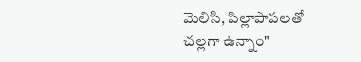మెలిసి, పిల్లాపాపలతో చల్లగా ఉన్నాం"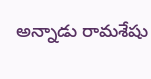అన్నాడు రామశేషు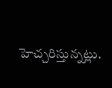హెచ్చరిస్తున్నట్లు.